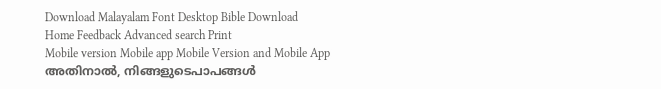Download Malayalam Font Desktop Bible Download
Home Feedback Advanced search Print
Mobile version Mobile app Mobile Version and Mobile App
അതിനാല്‍, നിങ്ങളുടെപാപങ്ങള്‍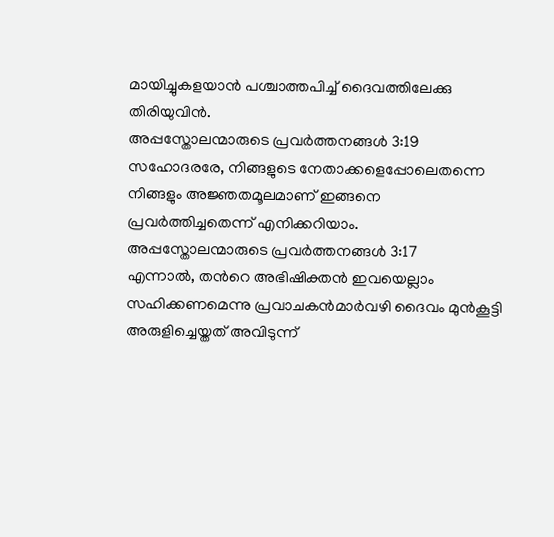മായിച്ചുകളയാന്‍ പശ്ചാത്തപിച്ച് ദൈവത്തിലേക്കു തിരിയുവിന്‍.
അപ്പസ്തോലന്മാരുടെ പ്രവര്‍ത്തനങ്ങള്‍ 3:19
സഹോദരരേ, നിങ്ങളുടെ നേതാക്കളെപ്പോലെതന്നെ നിങ്ങളും അജ്ഞതമൂലമാണ് ഇങ്ങനെ പ്രവര്‍ത്തിച്ചതെന്ന് എനിക്കറിയാം.
അപ്പസ്തോലന്മാരുടെ പ്രവര്‍ത്തനങ്ങള്‍ 3:17
എന്നാല്‍, തന്‍റെ അഭിഷിക്തന്‍ ഇവയെല്ലാം സഹിക്കണമെന്നു പ്രവാചകന്‍മാര്‍വഴി ദൈവം മുന്‍കൂട്ടി അരുളിച്ചെയ്തത് അവിടുന്ന്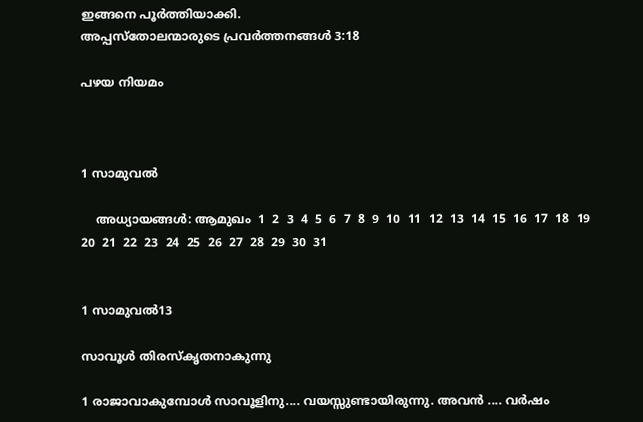ഇങ്ങനെ പൂര്‍ത്തിയാക്കി.
അപ്പസ്തോലന്മാരുടെ പ്രവര്‍ത്തനങ്ങള്‍ 3:18

പഴയ നിയമം



1 സാമുവല്‍

    അധ്യായങ്ങള്‍: ആമുഖം  1  2  3  4  5  6  7  8  9  10  11  12  13  14  15  16  17  18  19  20  21  22  23  24  25  26  27  28  29  30  31


1 സാമുവല്‍13

സാവൂള്‍ തിരസ്കൃതനാകുന്നു

1 രാജാവാകുമ്പോള്‍ സാവൂളിനു.... വയസ്സുണ്ടായിരുന്നു. അവന്‍ .... വര്‍ഷം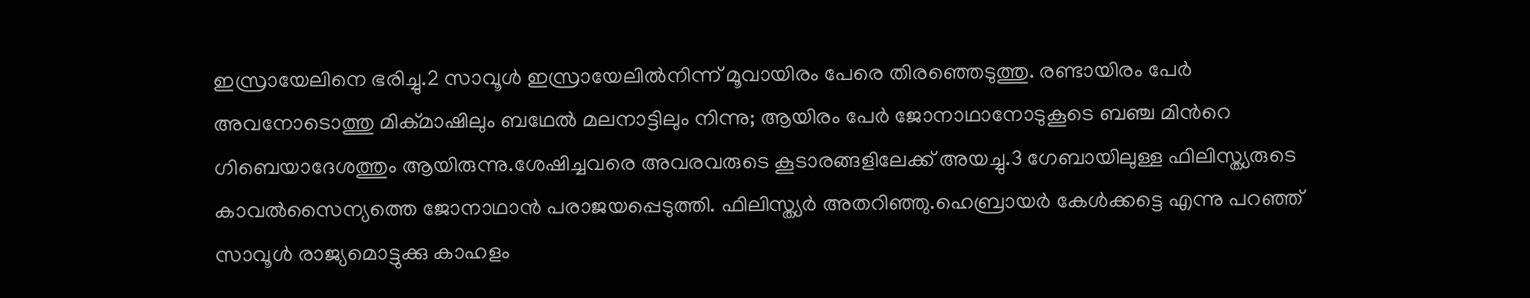ഇസ്രായേലിനെ ഭരിച്ചു.2 സാവൂള്‍ ഇസ്രായേലില്‍നിന്ന് മൂവായിരം പേരെ തിരഞ്ഞെടുത്തു. രണ്ടായിരം പേര്‍ അവനോടൊത്തു മിക്മാഷിലും ബഥേല്‍ മലനാട്ടിലും നിന്നു; ആയിരം പേര്‍ ജോനാഥാനോടുകൂടെ ബഞ്ച മിന്‍റെ ഗിബെയാദേശത്തും ആയിരുന്നു.ശേഷിച്ചവരെ അവരവരുടെ കൂടാരങ്ങളിലേക്ക് അയച്ചു.3 ഗേബായിലുള്ള ഫിലിസ്ത്യരുടെ കാവല്‍സൈന്യത്തെ ജോനാഥാന്‍ പരാജയപ്പെടുത്തി. ഫിലിസ്ത്യര്‍ അതറിഞ്ഞു.ഹെബ്രായര്‍ കേള്‍ക്കട്ടെ എന്നു പറഞ്ഞ് സാവൂള്‍ രാജ്യമൊട്ടുക്കു കാഹളം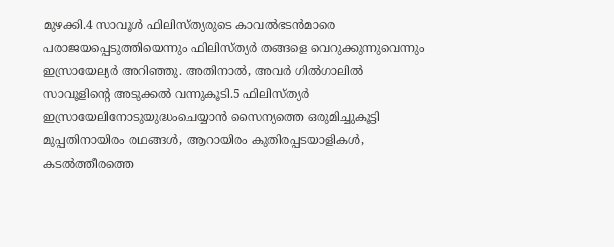മുഴക്കി.4 സാവൂള്‍ ഫിലിസ്ത്യരുടെ കാവല്‍ഭടന്‍മാരെ പരാജയപ്പെടുത്തിയെന്നും ഫിലിസ്ത്യര്‍ തങ്ങളെ വെറുക്കുന്നുവെന്നും ഇസ്രായേല്യര്‍ അറിഞ്ഞു. അതിനാല്‍, അവര്‍ ഗില്‍ഗാലില്‍ സാവൂളിന്‍റെ അടുക്കല്‍ വന്നുകൂടി.5 ഫിലിസ്ത്യര്‍ ഇസ്രായേലിനോടുയുദ്ധംചെയ്യാന്‍ സൈന്യത്തെ ഒരുമിച്ചുകൂട്ടി മുപ്പതിനായിരം രഥങ്ങള്‍, ആറായിരം കുതിരപ്പടയാളികള്‍, കടല്‍ത്തീരത്തെ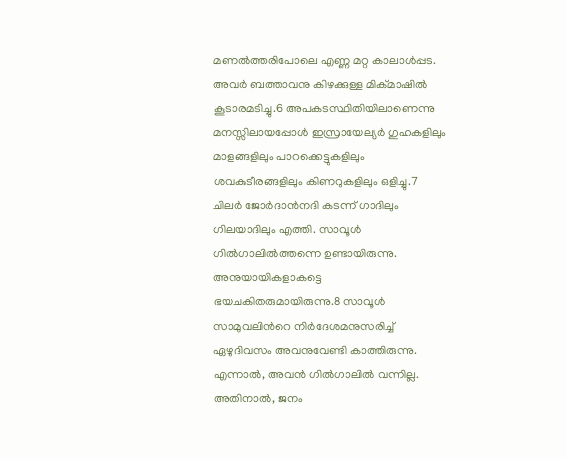മണല്‍ത്തരിപോലെ എണ്ണ മറ്റ കാലാള്‍പ്പട. അവര്‍ ബത്താവനു കിഴക്കുള്ള മിക്മാഷില്‍ കൂടാരമടിച്ചു.6 അപകടസ്ഥിതിയിലാണെന്നു മനസ്സിലായപ്പോള്‍ ഇസ്രായേല്യര്‍ ഗുഹകളിലും മാളങ്ങളിലും പാറക്കെട്ടുകളിലും ശവകുടീരങ്ങളിലും കിണറുകളിലും ഒളിച്ചു.7 ചിലര്‍ ജോര്‍ദാന്‍നദി കടന്ന് ഗാദിലും ഗിലയാദിലും എത്തി. സാവൂള്‍ ഗില്‍ഗാലില്‍ത്തന്നെ ഉണ്ടായിരുന്നു. അനുയായികളാകട്ടെ ഭയചകിതരുമായിരുന്നു.8 സാവൂള്‍ സാമുവലിന്‍റെ നിര്‍ദേശമനുസരിച്ച് ഏഴുദിവസം അവനുവേണ്ടി കാത്തിരുന്നു. എന്നാല്‍, അവന്‍ ഗില്‍ഗാലില്‍ വന്നില്ല. അതിനാല്‍, ജനം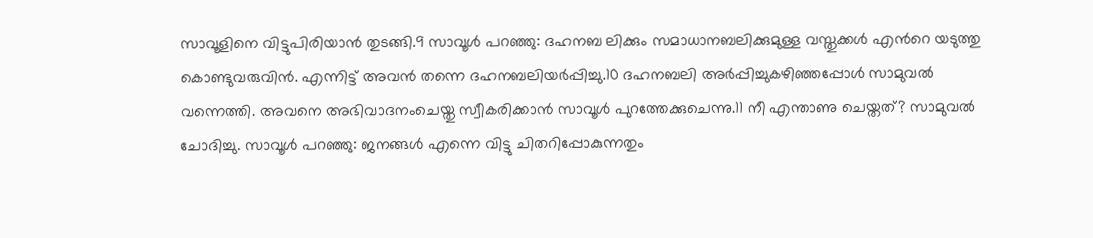സാവൂളിനെ വിട്ടുപിരിയാന്‍ തുടങ്ങി.9 സാവൂള്‍ പറഞ്ഞു: ദഹനബ ലിക്കും സമാധാനബലിക്കുമുള്ള വസ്തുക്കള്‍ എന്‍റെ യടുത്തു കൊണ്ടുവരുവിന്‍. എന്നിട്ട് അവന്‍ തന്നെ ദഹനബലിയര്‍പ്പിച്ചു.10 ദഹനബലി അര്‍പ്പിച്ചുകഴിഞ്ഞപ്പോള്‍ സാമുവല്‍ വന്നെത്തി. അവനെ അഭിവാദനംചെയ്തു സ്വീകരിക്കാന്‍ സാവൂള്‍ പുറത്തേക്കുചെന്നു.11 നീ എന്താണു ചെയ്തത്? സാമുവല്‍ ചോദിച്ചു. സാവൂള്‍ പറഞ്ഞു: ജനങ്ങള്‍ എന്നെ വിട്ടു ചിതറിപ്പോകുന്നതും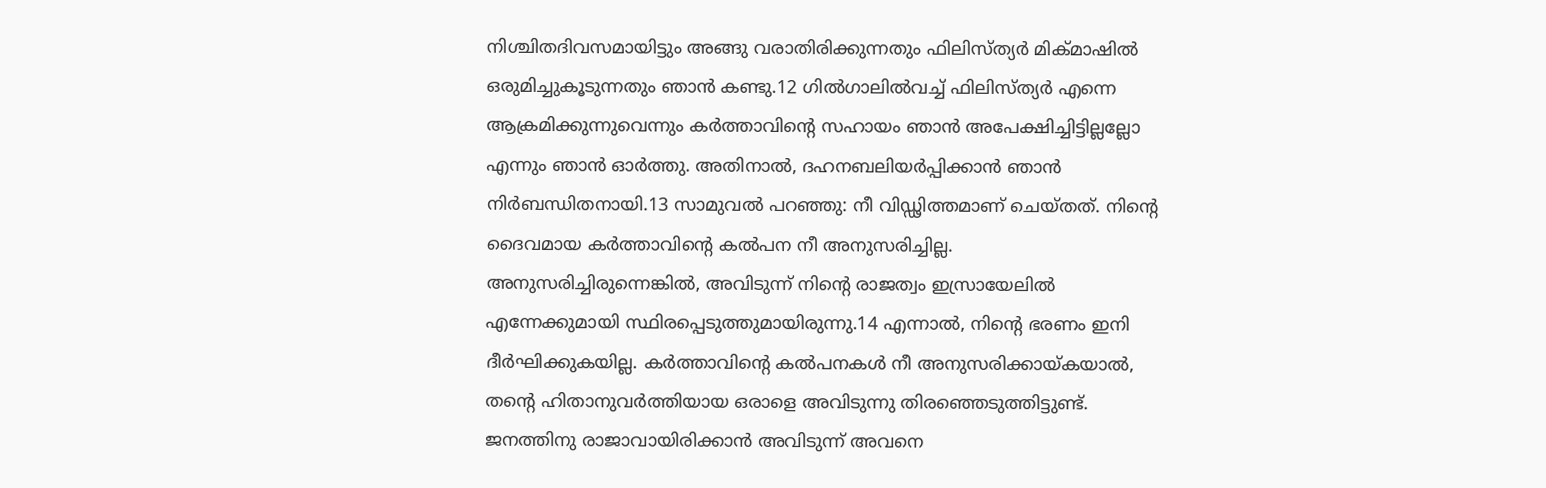നിശ്ചിതദിവസമായിട്ടും അങ്ങു വരാതിരിക്കുന്നതും ഫിലിസ്ത്യര്‍ മിക്മാഷില്‍ ഒരുമിച്ചുകൂടുന്നതും ഞാന്‍ കണ്ടു.12 ഗില്‍ഗാലില്‍വച്ച് ഫിലിസ്ത്യര്‍ എന്നെ ആക്രമിക്കുന്നുവെന്നും കര്‍ത്താവിന്‍റെ സഹായം ഞാന്‍ അപേക്ഷിച്ചിട്ടില്ലല്ലോ എന്നും ഞാന്‍ ഓര്‍ത്തു. അതിനാല്‍, ദഹനബലിയര്‍പ്പിക്കാന്‍ ഞാന്‍ നിര്‍ബന്ധിതനായി.13 സാമുവല്‍ പറഞ്ഞു: നീ വിഡ്ഢിത്തമാണ് ചെയ്തത്. നിന്‍റെ ദൈവമായ കര്‍ത്താവിന്‍റെ കല്‍പന നീ അനുസരിച്ചില്ല. അനുസരിച്ചിരുന്നെങ്കില്‍, അവിടുന്ന് നിന്‍റെ രാജത്വം ഇസ്രായേലില്‍ എന്നേക്കുമായി സ്ഥിരപ്പെടുത്തുമായിരുന്നു.14 എന്നാല്‍, നിന്‍റെ ഭരണം ഇനി ദീര്‍ഘിക്കുകയില്ല. കര്‍ത്താവിന്‍റെ കല്‍പനകള്‍ നീ അനുസരിക്കായ്കയാല്‍, തന്‍റെ ഹിതാനുവര്‍ത്തിയായ ഒരാളെ അവിടുന്നു തിരഞ്ഞെടുത്തിട്ടുണ്ട്. ജനത്തിനു രാജാവായിരിക്കാന്‍ അവിടുന്ന് അവനെ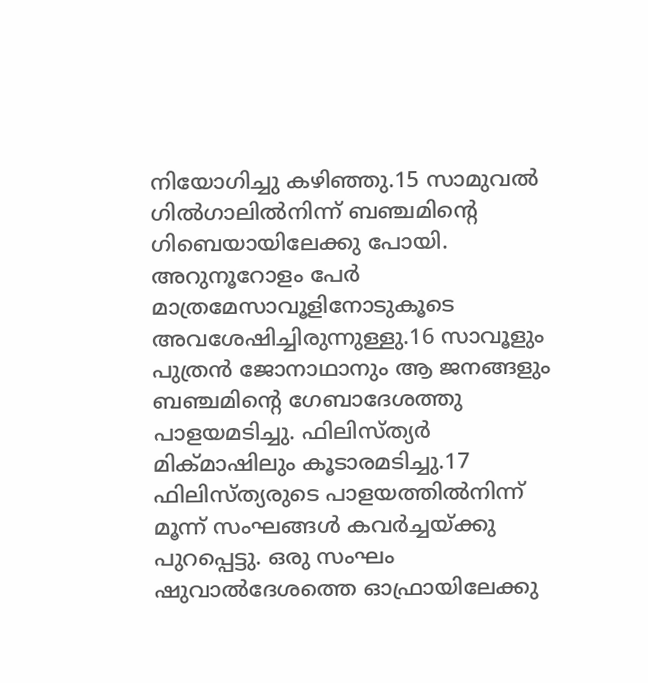നിയോഗിച്ചു കഴിഞ്ഞു.15 സാമുവല്‍ ഗില്‍ഗാലില്‍നിന്ന് ബഞ്ചമിന്‍റെ ഗിബെയായിലേക്കു പോയി. അറുനൂറോളം പേര്‍ മാത്രമേസാവൂളിനോടുകൂടെ അവശേഷിച്ചിരുന്നുള്ളു.16 സാവൂളും പുത്രന്‍ ജോനാഥാനും ആ ജനങ്ങളും ബഞ്ചമിന്‍റെ ഗേബാദേശത്തു പാളയമടിച്ചു. ഫിലിസ്ത്യര്‍ മിക്മാഷിലും കൂടാരമടിച്ചു.17 ഫിലിസ്ത്യരുടെ പാളയത്തില്‍നിന്ന് മൂന്ന് സംഘങ്ങള്‍ കവര്‍ച്ചയ്ക്കു പുറപ്പെട്ടു. ഒരു സംഘം ഷുവാല്‍ദേശത്തെ ഓഫ്രായിലേക്കു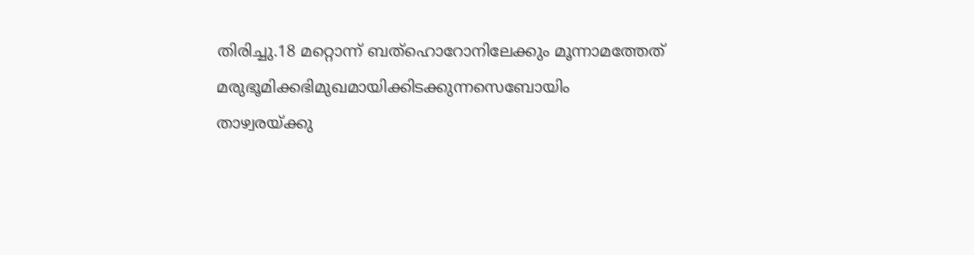തിരിച്ചു.18 മറ്റൊന്ന് ബത്ഹൊറോനിലേക്കും മൂന്നാമത്തേത് മരുഭൂമിക്കഭിമുഖമായിക്കിടക്കുന്നസെബോയിം താഴ്വരയ്ക്കു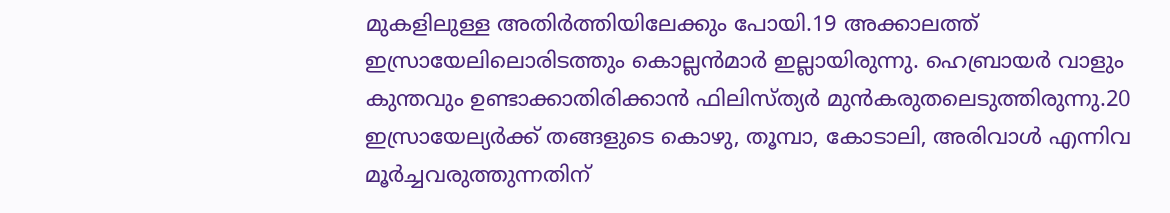മുകളിലുള്ള അതിര്‍ത്തിയിലേക്കും പോയി.19 അക്കാലത്ത് ഇസ്രായേലിലൊരിടത്തും കൊല്ലന്‍മാര്‍ ഇല്ലായിരുന്നു. ഹെബ്രായര്‍ വാളും കുന്തവും ഉണ്ടാക്കാതിരിക്കാന്‍ ഫിലിസ്ത്യര്‍ മുന്‍കരുതലെടുത്തിരുന്നു.20 ഇസ്രായേല്യര്‍ക്ക് തങ്ങളുടെ കൊഴു, തൂമ്പാ, കോടാലി, അരിവാള്‍ എന്നിവ മൂര്‍ച്ചവരുത്തുന്നതിന്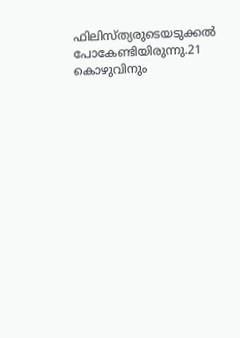ഫിലിസ്ത്യരുടെയടുക്കല്‍ പോകേണ്ടിയിരുന്നു.21 കൊഴുവിനും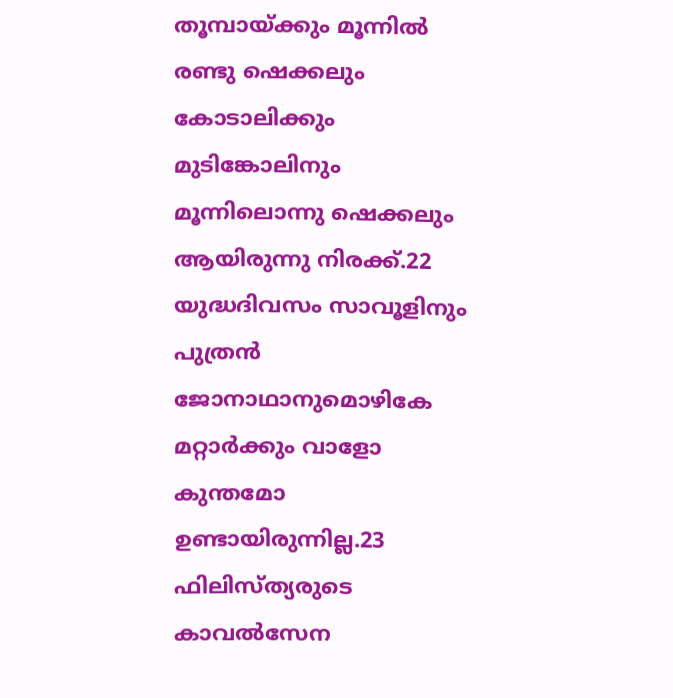തൂമ്പായ്ക്കും മൂന്നില്‍ രണ്ടു ഷെക്കലും കോടാലിക്കും മുടിങ്കോലിനും മൂന്നിലൊന്നു ഷെക്കലും ആയിരുന്നു നിരക്ക്.22 യുദ്ധദിവസം സാവൂളിനും പുത്രന്‍ ജോനാഥാനുമൊഴികേ മറ്റാര്‍ക്കും വാളോ കുന്തമോ ഉണ്ടായിരുന്നില്ല.23 ഫിലിസ്ത്യരുടെ കാവല്‍സേന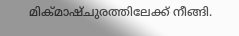മിക്മാഷ്ചുരത്തിലേക്ക് നീങ്ങി.